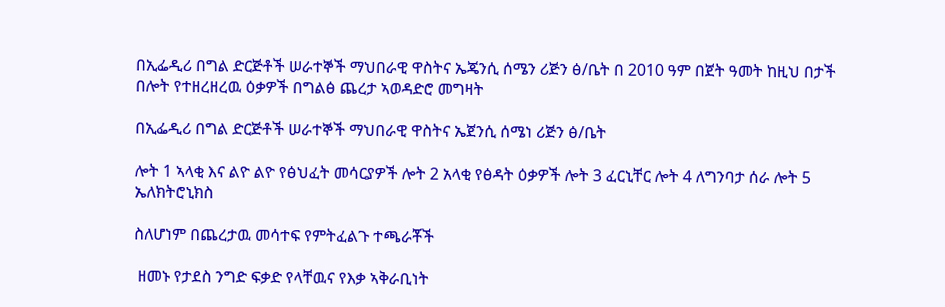በኢፌዲሪ በግል ድርጅቶች ሠራተኞች ማህበራዊ ዋስትና ኤጄንሲ ሰሜን ሪጅን ፅ/ቤት በ 2010 ዓም በጀት ዓመት ከዚህ በታች በሎት የተዘረዘረዉ ዕቃዎች በግልፅ ጨረታ ኣወዳድሮ መግዛት

በኢፌዲሪ በግል ድርጅቶች ሠራተኞች ማህበራዊ ዋስትና ኤጀንሲ ሰሜነ ሪጅን ፅ/ቤት

ሎት 1 ኣላቂ እና ልዮ ልዮ የፅህፈት መሳርያዎች ሎት 2 አላቂ የፅዳት ዕቃዎች ሎት 3 ፈርኒቸር ሎት 4 ለግንባታ ሰራ ሎት 5 ኤለክትሮኒክስ

ስለሆነም በጨረታዉ መሳተፍ የምትፈልጉ ተጫራቾች

 ዘመኑ የታደስ ንግድ ፍቃድ የላቸዉና የእቃ ኣቅራቢነት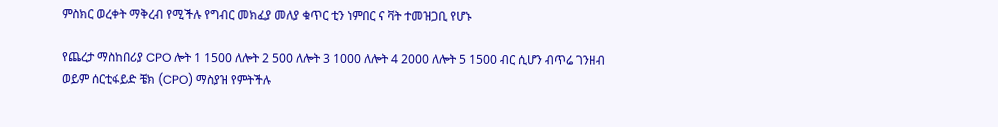ምስክር ወረቀት ማቅረብ የሚችሉ የግብር መክፈያ መለያ ቁጥር ቲን ነምበር ና ቫት ተመዝጋቢ የሆኑ

የጨረታ ማስከበሪያ CPO ሎት 1 1500 ለሎት 2 500 ለሎት 3 1000 ለሎት 4 2000 ለሎት 5 1500 ብር ሲሆን ብጥሬ ገንዘብ ወይም ሰርቲፋይድ ቼክ (CPO) ማስያዝ የምትችሉ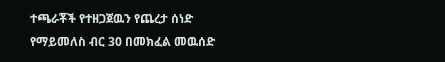ተጫራቾች የተዘጋጀዉን የጨረታ ሰነድ የማይመለስ ብር 30 በመክፈል መዉሰድ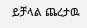ይቻላል ጨረታዉ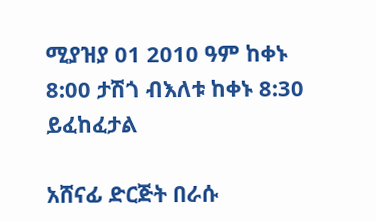ሚያዝያ 01 2010 ዓም ከቀኑ 8:00 ታሽጎ ብእለቱ ከቀኑ 8:30 ይፈከፈታል

አሸናፊ ድርጅት በራሱ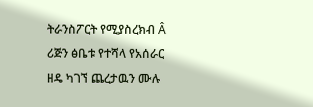ትራንስፖርት የሚያስረክብ Â ሪጅን ፅቤቱ የተሻላ የአሰራር ዘዴ ካገኘ ጨረታዉን ሙሉ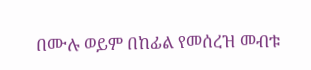በሙሉ ወይም በከፊል የመሰረዝ መብቱ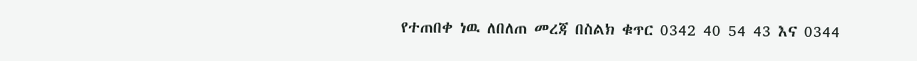የተጠበቀ ነዉ ለበለጠ መረጃ በስልክ ቁጥር 0342 40 54 43 እና 0344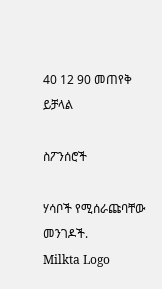40 12 90 መጠየቅ ይቻላል

ስፖንሰሮች

ሃሳቦች የሚሰራጩባቸው መንገዶች.
Milkta Logo